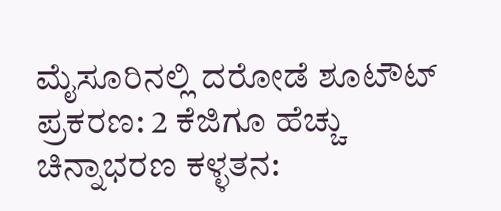ಮೈಸೂರಿನಲ್ಲಿ ದರೋಡೆ ಶೂಟೌಟ್ ಪ್ರಕರಣ: 2 ಕೆಜಿಗೂ ಹೆಚ್ಚು ಚಿನ್ನಾಭರಣ ಕಳ್ಳತನ: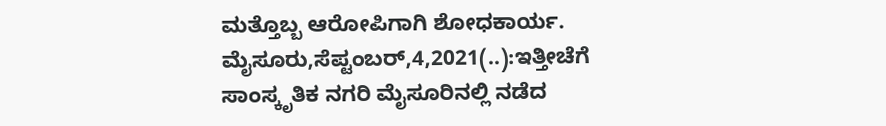ಮತ್ತೊಬ್ಬ ಆರೋಪಿಗಾಗಿ ಶೋಧಕಾರ್ಯ. ಮೈಸೂರು,ಸೆಪ್ಟಂಬರ್,4,2021(..):ಇತ್ತೀಚೆಗೆ ಸಾಂಸ್ಕೃತಿಕ ನಗರಿ ಮೈಸೂರಿನಲ್ಲಿ ನಡೆದ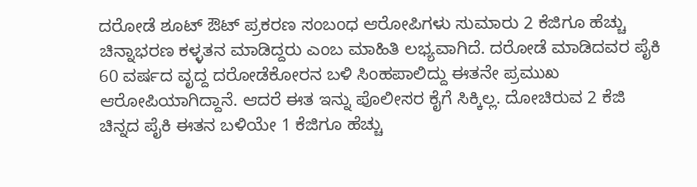ದರೋಡೆ ಶೂಟ್‌ ಔಟ್ ಪ್ರಕರಣ ಸಂಬಂಧ ಆರೋಪಿಗಳು ಸುಮಾರು 2 ಕೆಜಿಗೂ ಹೆಚ್ಚು ಚಿನ್ನಾಭರಣ ಕಳ್ಳತನ ಮಾಡಿದ್ದರು ಎಂಬ ಮಾಹಿತಿ ಲಭ್ಯವಾಗಿದೆ. ದರೋಡೆ ಮಾಡಿದವರ ಪೈಕಿ 60 ವರ್ಷದ ವೃದ್ದ ದರೋಡೆಕೋರನ ಬಳಿ ಸಿಂಹಪಾಲಿದ್ದು ಈತನೇ ಪ್ರಮುಖ ಆರೋಪಿಯಾಗಿದ್ದಾನೆ. ಆದರೆ ಈತ ಇನ್ನು ಪೊಲೀಸರ ಕೈಗೆ ಸಿಕ್ಕಿಲ್ಲ. ದೋಚಿರುವ 2 ಕೆಜಿ ಚಿನ್ನದ ಪೈಕಿ ಈತನ ಬಳಿಯೇ 1 ಕೆಜಿಗೂ ಹೆಚ್ಚು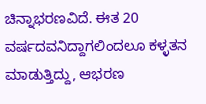ಚಿನ್ನಾಭರಣವಿದೆ. ಈತ 20 ವರ್ಷದವನಿದ್ದಾಗಲಿಂದಲೂ ಕಳ್ಳತನ ಮಾಡುತ್ತಿದ್ದು, ಆಭರಣ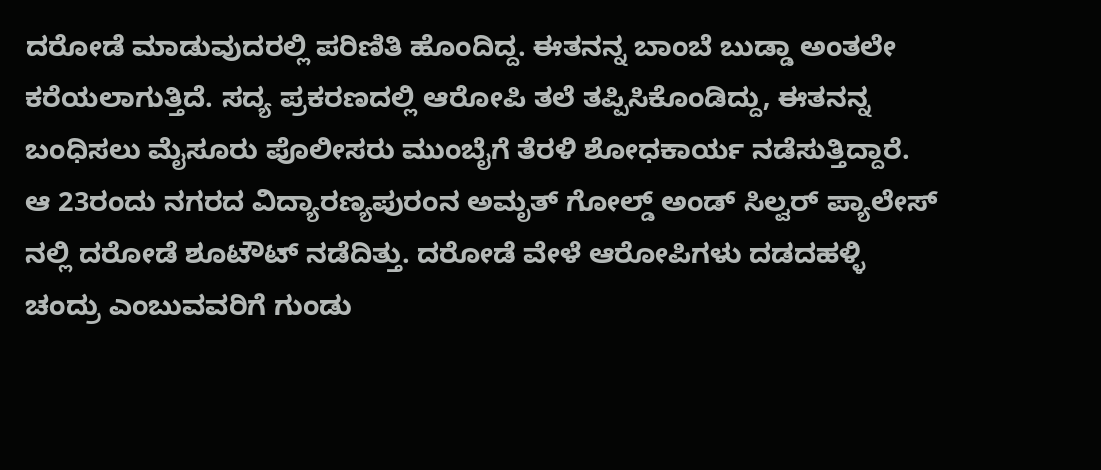ದರೋಡೆ ಮಾಡುವುದರಲ್ಲಿ ಪರಿಣಿತಿ ಹೊಂದಿದ್ದ. ಈತನನ್ನ ಬಾಂಬೆ ಬುಡ್ಡಾ ಅಂತಲೇ ಕರೆಯಲಾಗುತ್ತಿದೆ. ಸದ್ಯ ಪ್ರಕರಣದಲ್ಲಿ ಆರೋಪಿ ತಲೆ ತಪ್ಪಿಸಿಕೊಂಡಿದ್ದು, ಈತನನ್ನ ಬಂಧಿಸಲು ಮೈಸೂರು ಪೊಲೀಸರು ಮುಂಬೈಗೆ ತೆರಳಿ ಶೋಧಕಾರ್ಯ ನಡೆಸುತ್ತಿದ್ದಾರೆ. ಆ 23ರಂದು‌ ನಗರದ ವಿದ್ಯಾರಣ್ಯಪುರಂನ ಅಮೃತ್ ಗೋಲ್ಡ್ ಅಂಡ್ ಸಿಲ್ವರ್ ಪ್ಯಾಲೇಸ್ ನಲ್ಲಿ ದರೋಡೆ ಶೂಟೌಟ್ ನಡೆದಿತ್ತು. ದರೋಡೆ ವೇಳೆ ಆರೋಪಿಗಳು ದಡದಹಳ್ಳಿ ಚಂದ್ರು ಎಂಬುವವರಿಗೆ ಗುಂಡು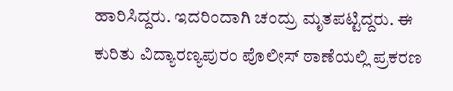ಹಾರಿಸಿದ್ದರು. ಇದರಿಂದಾಗಿ ಚಂದ್ರು ಮೃತಪಟ್ಟಿದ್ದರು. ಈ ಕುರಿತು ವಿದ್ಯಾರಣ್ಯಪುರಂ ಪೊಲೀಸ್ ಠಾಣೆಯಲ್ಲಿ ಪ್ರಕರಣ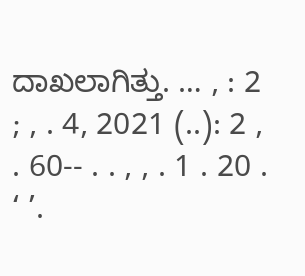ದಾಖಲಾಗಿತ್ತು. … , : 2 ; , . 4, 2021 (..): 2 , . 60-- . . , , . 1 . 20 . ‘ ’.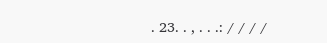. 23. . , . . .: / / / /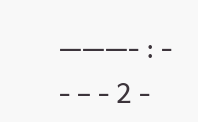———- : - - – - 2 -